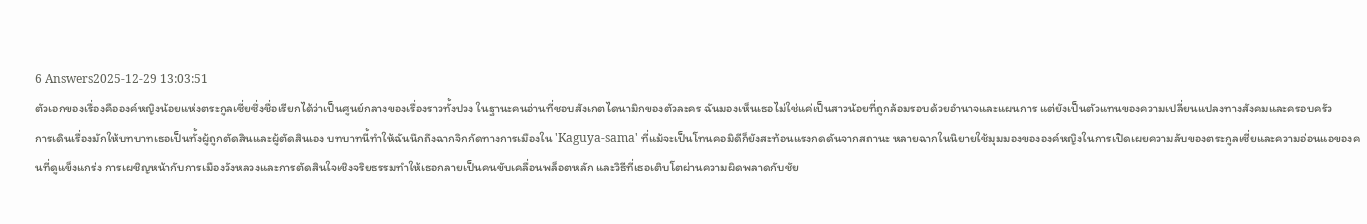6 Answers2025-12-29 13:03:51
ตัวเอกของเรื่องคือองค์หญิงน้อยแห่งตระกูลเซี่ยซึ่งชื่อเรียกได้ว่าเป็นศูนย์กลางของเรื่องราวทั้งปวง ในฐานะคนอ่านที่ชอบสังเกตไดนามิกของตัวละคร ฉันมองเห็นเธอไม่ใช่แค่เป็นสาวน้อยที่ถูกล้อมรอบด้วยอำนาจและแผนการ แต่ยังเป็นตัวแทนของความเปลี่ยนแปลงทางสังคมและครอบครัว
การเดินเรื่องมักให้บทบาทเธอเป็นทั้งผู้ถูกตัดสินและผู้ตัดสินเอง บทบาทนี้ทำให้ฉันนึกถึงฉากจิกกัดทางการเมืองใน 'Kaguya-sama' ที่แม้จะเป็นโทนคอมิดีก็ยังสะท้อนแรงกดดันจากสถานะ หลายฉากในนิยายใช้มุมมองขององค์หญิงในการเปิดเผยความลับของตระกูลเซี่ยและความอ่อนแอของคนที่ดูแข็งแกร่ง การเผชิญหน้ากับการเมืองวังหลวงและการตัดสินใจเชิงจริยธรรมทำให้เธอกลายเป็นคนขับเคลื่อนพล็อตหลัก และวิธีที่เธอเติบโตผ่านความผิดพลาดกับชัย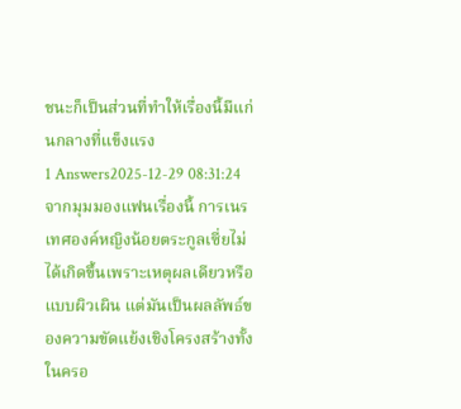ชนะก็เป็นส่วนที่ทำให้เรื่องนี้มีแก่นกลางที่แข็งแรง
1 Answers2025-12-29 08:31:24
จากมุมมองแฟนเรื่องนี้ การเนรเทศองค์หญิงน้อยตระกูลเซี่ยไม่ได้เกิดขึ้นเพราะเหตุผลเดียวหรือแบบผิวเผิน แต่มันเป็นผลลัพธ์ของความขัดแย้งเชิงโครงสร้างทั้งในครอ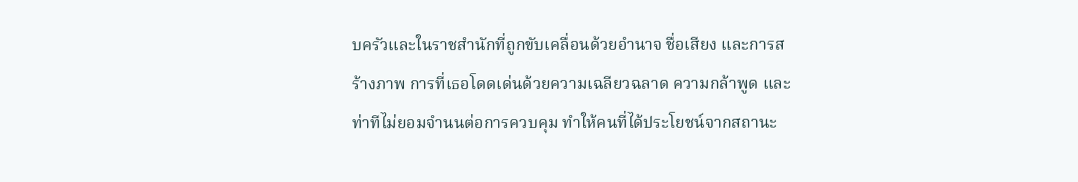บครัวและในราชสำนักที่ถูกขับเคลื่อนด้วยอำนาจ ชื่อเสียง และการสร้างภาพ การที่เธอโดดเด่นด้วยความเฉลียวฉลาด ความกล้าพูด และท่าทีไม่ยอมจำนนต่อการควบคุม ทำให้คนที่ได้ประโยชน์จากสถานะ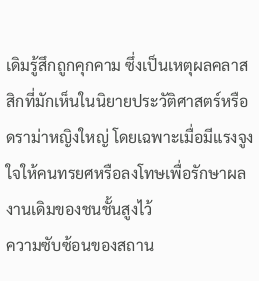เดิมรู้สึกถูกคุกคาม ซึ่งเป็นเหตุผลคลาสสิกที่มักเห็นในนิยายประวัติศาสตร์หรือดราม่าหญิงใหญ่ โดยเฉพาะเมื่อมีแรงจูงใจให้คนทรยศหรือลงโทษเพื่อรักษาผลงานเดิมของชนชั้นสูงไว้
ความซับซ้อนของสถาน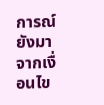การณ์ยังมาจากเงื่อนไข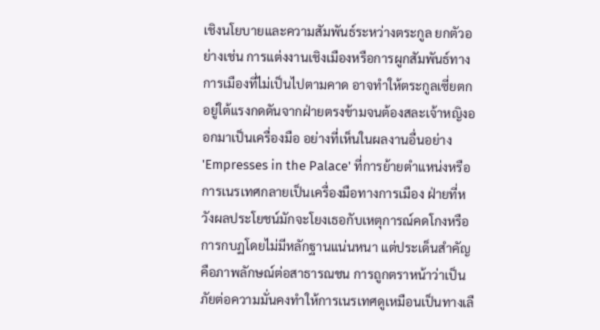เชิงนโยบายและความสัมพันธ์ระหว่างตระกูล ยกตัวอย่างเช่น การแต่งงานเชิงเมืองหรือการผูกสัมพันธ์ทางการเมืองที่ไม่เป็นไปตามคาด อาจทำให้ตระกูลเซี่ยตกอยู่ใต้แรงกดดันจากฝ่ายตรงข้ามจนต้องสละเจ้าหญิงออกมาเป็นเครื่องมือ อย่างที่เห็นในผลงานอื่นอย่าง 'Empresses in the Palace' ที่การย้ายตำแหน่งหรือการเนรเทศกลายเป็นเครื่องมือทางการเมือง ฝ่ายที่หวังผลประโยชน์มักจะโยงเธอกับเหตุการณ์คดโกงหรือการกบฏโดยไม่มีหลักฐานแน่นหนา แต่ประเด็นสำคัญคือภาพลักษณ์ต่อสาธารณชน การถูกตราหน้าว่าเป็นภัยต่อความมั่นคงทำให้การเนรเทศดูเหมือนเป็นทางเลื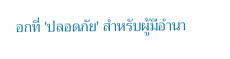อกที่ 'ปลอดภัย' สำหรับผู้มีอำนา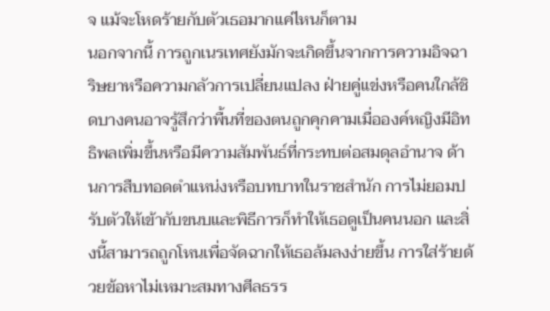จ แม้จะโหดร้ายกับตัวเธอมากแค่ไหนก็ตาม
นอกจากนี้ การถูกเนรเทศยังมักจะเกิดขึ้นจากการความอิจฉาริษยาหรือความกลัวการเปลี่ยนแปลง ฝ่ายคู่แข่งหรือคนใกล้ชิดบางคนอาจรู้สึกว่าพื้นที่ของตนถูกคุกคามเมื่อองค์หญิงมีอิทธิพลเพิ่มขึ้นหรือมีความสัมพันธ์ที่กระทบต่อสมดุลอำนาจ ด้านการสืบทอดตำแหน่งหรือบทบาทในราชสำนัก การไม่ยอมปรับตัวให้เข้ากับขนบและพิธีการก็ทำให้เธอดูเป็นคนนอก และสิ่งนี้สามารถถูกโหนเพื่อจัดฉากให้เธอล้มลงง่ายขึ้น การใส่ร้ายด้วยข้อหาไม่เหมาะสมทางศีลธรร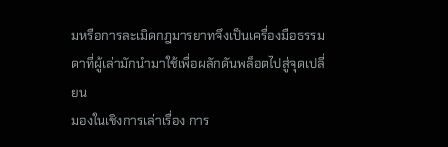มหรือการละเมิดกฎมารยาทจึงเป็นเครื่องมือธรรมดาที่ผู้เล่ามักนำมาใช้เพื่อผลักดันพล็อตไปสู่จุดเปลี่ยน
มองในเชิงการเล่าเรื่อง การ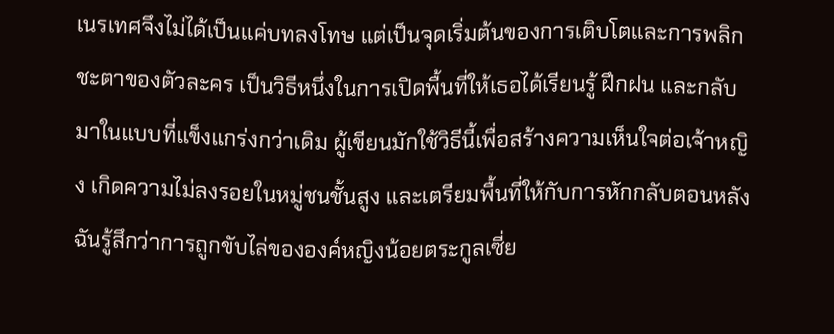เนรเทศจึงไม่ได้เป็นแค่บทลงโทษ แต่เป็นจุดเริ่มต้นของการเติบโตและการพลิกชะตาของตัวละคร เป็นวิธีหนึ่งในการเปิดพื้นที่ให้เธอได้เรียนรู้ ฝึกฝน และกลับมาในแบบที่แข็งแกร่งกว่าเดิม ผู้เขียนมักใช้วิธีนี้เพื่อสร้างความเห็นใจต่อเจ้าหญิง เกิดความไม่ลงรอยในหมู่ชนชั้นสูง และเตรียมพื้นที่ให้กับการหักกลับตอนหลัง ฉันรู้สึกว่าการถูกขับไล่ขององค์หญิงน้อยตระกูลเซี่ย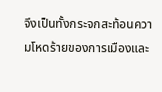จึงเป็นทั้งกระจกสะท้อนความโหดร้ายของการเมืองและ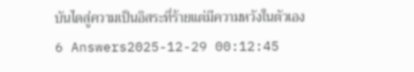บันไดสู่ความเป็นอิสระที่ร้ายแต่มีความหวังในตัวเอง
6 Answers2025-12-29 00:12:45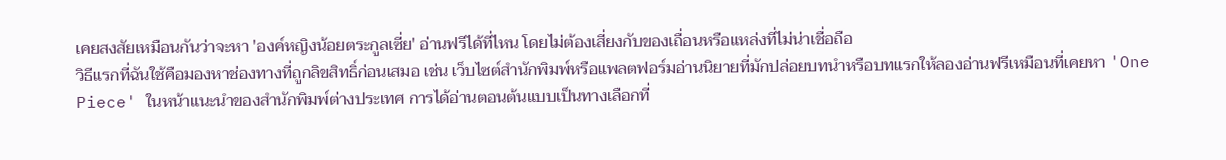เคยสงสัยเหมือนกันว่าจะหา 'องค์หญิงน้อยตระกูลเซี่ย' อ่านฟรีได้ที่ไหน โดยไม่ต้องเสี่ยงกับของเถื่อนหรือแหล่งที่ไม่น่าเชื่อถือ
วิธีแรกที่ฉันใช้คือมองหาช่องทางที่ถูกลิขสิทธิ์ก่อนเสมอ เช่น เว็บไซต์สำนักพิมพ์หรือแพลตฟอร์มอ่านนิยายที่มักปล่อยบทนำหรือบทแรกให้ลองอ่านฟรีเหมือนที่เคยหา 'One Piece' ในหน้าแนะนำของสำนักพิมพ์ต่างประเทศ การได้อ่านตอนต้นแบบเป็นทางเลือกที่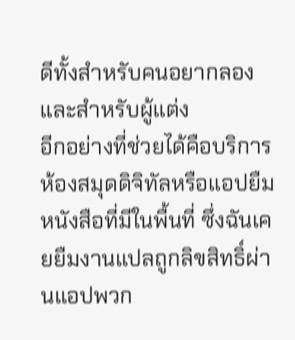ดีทั้งสำหรับคนอยากลองและสำหรับผู้แต่ง
อีกอย่างที่ช่วยได้คือบริการห้องสมุดดิจิทัลหรือแอปยืมหนังสือที่มีในพื้นที่ ซึ่งฉันเคยยืมงานแปลถูกลิขสิทธิ์ผ่านแอปพวก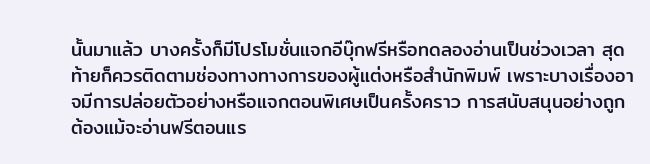นั้นมาแล้ว บางครั้งก็มีโปรโมชั่นแจกอีบุ๊กฟรีหรือทดลองอ่านเป็นช่วงเวลา สุดท้ายก็ควรติดตามช่องทางทางการของผู้แต่งหรือสำนักพิมพ์ เพราะบางเรื่องอาจมีการปล่อยตัวอย่างหรือแจกตอนพิเศษเป็นครั้งคราว การสนับสนุนอย่างถูกต้องแม้จะอ่านฟรีตอนแร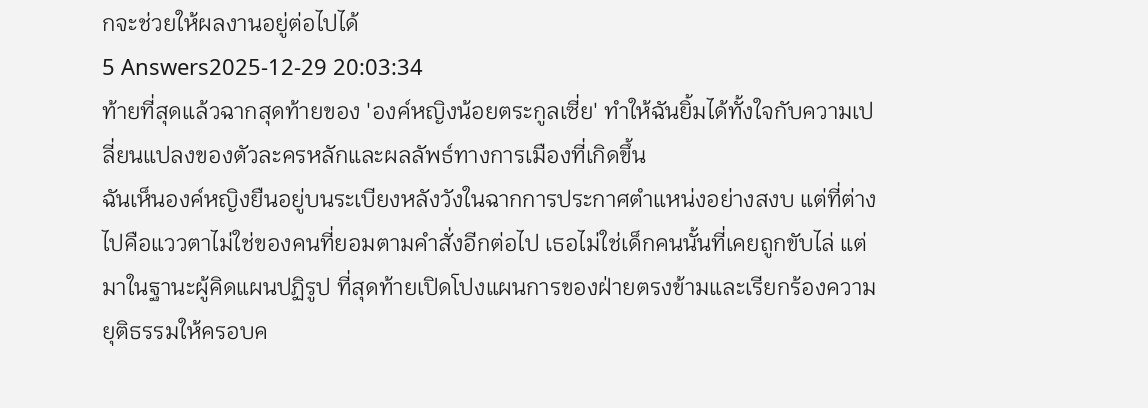กจะช่วยให้ผลงานอยู่ต่อไปได้
5 Answers2025-12-29 20:03:34
ท้ายที่สุดแล้วฉากสุดท้ายของ 'องค์หญิงน้อยตระกูลเซี่ย' ทำให้ฉันยิ้มได้ทั้งใจกับความเปลี่ยนแปลงของตัวละครหลักและผลลัพธ์ทางการเมืองที่เกิดขึ้น
ฉันเห็นองค์หญิงยืนอยู่บนระเบียงหลังวังในฉากการประกาศตำแหน่งอย่างสงบ แต่ที่ต่างไปคือแววตาไม่ใช่ของคนที่ยอมตามคำสั่งอีกต่อไป เธอไม่ใช่เด็กคนนั้นที่เคยถูกขับไล่ แต่มาในฐานะผู้คิดแผนปฏิรูป ที่สุดท้ายเปิดโปงแผนการของฝ่ายตรงข้ามและเรียกร้องความยุติธรรมให้ครอบค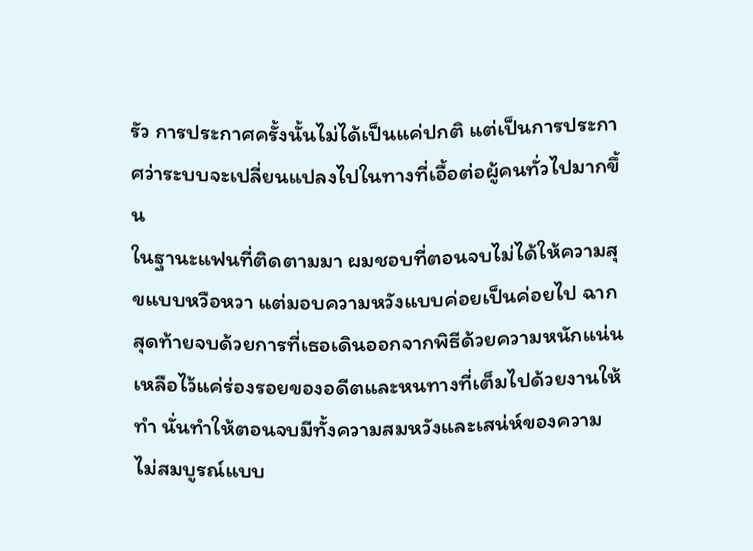รัว การประกาศครั้งนั้นไม่ได้เป็นแค่ปกติ แต่เป็นการประกาศว่าระบบจะเปลี่ยนแปลงไปในทางที่เอื้อต่อผู้คนทั่วไปมากขึ้น
ในฐานะแฟนที่ติดตามมา ผมชอบที่ตอนจบไม่ได้ให้ความสุขแบบหวือหวา แต่มอบความหวังแบบค่อยเป็นค่อยไป ฉากสุดท้ายจบด้วยการที่เธอเดินออกจากพิธีด้วยความหนักแน่น เหลือไว้แค่ร่องรอยของอดีตและหนทางที่เต็มไปด้วยงานให้ทำ นั่นทำให้ตอนจบมีทั้งความสมหวังและเสน่ห์ของความไม่สมบูรณ์แบบ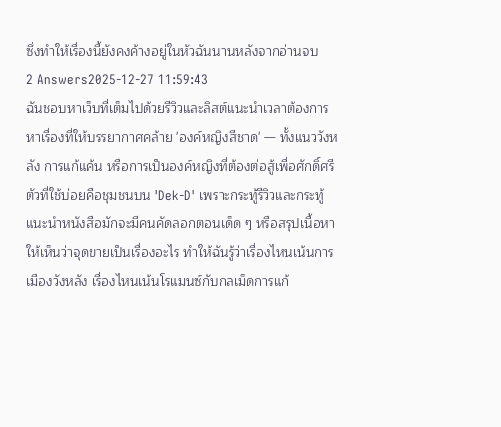ซึ่งทำให้เรื่องนี้ยังคงค้างอยู่ในหัวฉันนานหลังจากอ่านจบ
2 Answers2025-12-27 11:59:43
ฉันชอบหาเว็บที่เต็มไปด้วยรีวิวและลิสต์แนะนำเวลาต้องการหาเรื่องที่ให้บรรยากาศคล้าย 'องค์หญิงสีชาด' — ทั้งแนววังหลัง การแก้แค้น หรือการเป็นองค์หญิงที่ต้องต่อสู้เพื่อศักดิ์ศรี ตัวที่ใช้บ่อยคือชุมชนบน 'Dek-D' เพราะกระทู้รีวิวและกระทู้แนะนำหนังสือมักจะมีคนคัดลอกตอนเด็ด ๆ หรือสรุปเนื้อหาให้เห็นว่าจุดขายเป็นเรื่องอะไร ทำให้ฉันรู้ว่าเรื่องไหนเน้นการเมืองวังหลัง เรื่องไหนเน้นโรแมนซ์กับกลเม็ดการแก้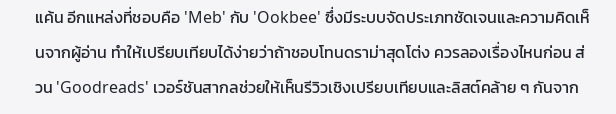แค้น อีกแหล่งที่ชอบคือ 'Meb' กับ 'Ookbee' ซึ่งมีระบบจัดประเภทชัดเจนและความคิดเห็นจากผู้อ่าน ทำให้เปรียบเทียบได้ง่ายว่าถ้าชอบโทนดราม่าสุดโต่ง ควรลองเรื่องไหนก่อน ส่วน 'Goodreads' เวอร์ชันสากลช่วยให้เห็นรีวิวเชิงเปรียบเทียบและลิสต์คล้าย ๆ กันจาก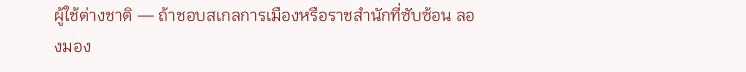ผู้ใช้ต่างชาติ — ถ้าชอบสเกลการเมืองหรือราชสำนักที่ซับซ้อน ลองมอง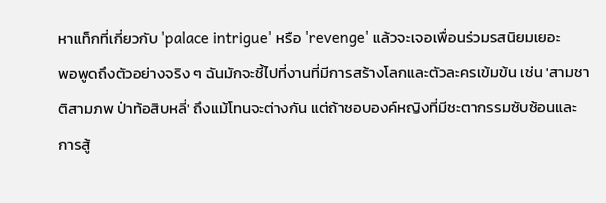หาแท็กที่เกี่ยวกับ 'palace intrigue' หรือ 'revenge' แล้วจะเจอเพื่อนร่วมรสนิยมเยอะ
พอพูดถึงตัวอย่างจริง ๆ ฉันมักจะชี้ไปที่งานที่มีการสร้างโลกและตัวละครเข้มข้น เช่น 'สามชาติสามภพ ป่าท้อสิบหลี่' ถึงแม้โทนจะต่างกัน แต่ถ้าชอบองค์หญิงที่มีชะตากรรมซับซ้อนและการสู้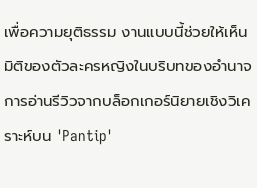เพื่อความยุติธรรม งานแบบนี้ช่วยให้เห็นมิติของตัวละครหญิงในบริบทของอำนาจ การอ่านรีวิวจากบล็อกเกอร์นิยายเชิงวิเคราะห์บน 'Pantip'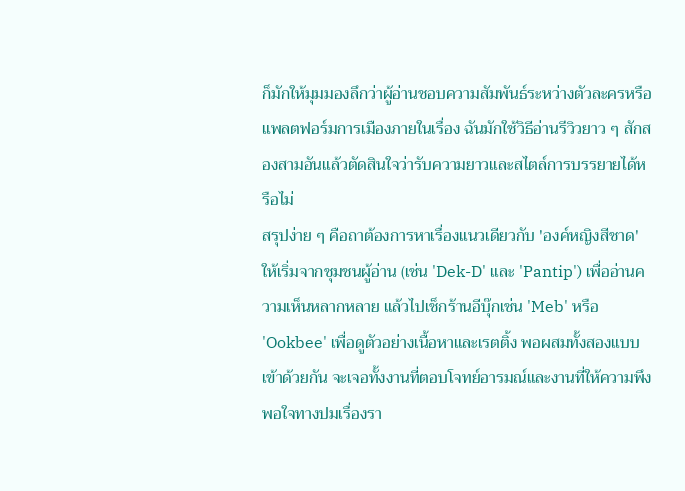ก็มักให้มุมมองลึกว่าผู้อ่านชอบความสัมพันธ์ระหว่างตัวละครหรือแพลตฟอร์มการเมืองภายในเรื่อง ฉันมักใช้วิธีอ่านรีวิวยาว ๆ สักสองสามอันแล้วตัดสินใจว่ารับความยาวและสไตล์การบรรยายได้หรือไม่
สรุปง่าย ๆ คือถาต้องการหาเรื่องแนวเดียวกับ 'องค์หญิงสีชาด' ให้เริ่มจากชุมชนผู้อ่าน (เช่น 'Dek-D' และ 'Pantip') เพื่ออ่านความเห็นหลากหลาย แล้วไปเช็กร้านอีบุ๊กเช่น 'Meb' หรือ 'Ookbee' เพื่อดูตัวอย่างเนื้อหาและเรตติ้ง พอผสมทั้งสองแบบเข้าด้วยกัน จะเจอทั้งงานที่ตอบโจทย์อารมณ์และงานที่ให้ความพึงพอใจทางปมเรื่องรา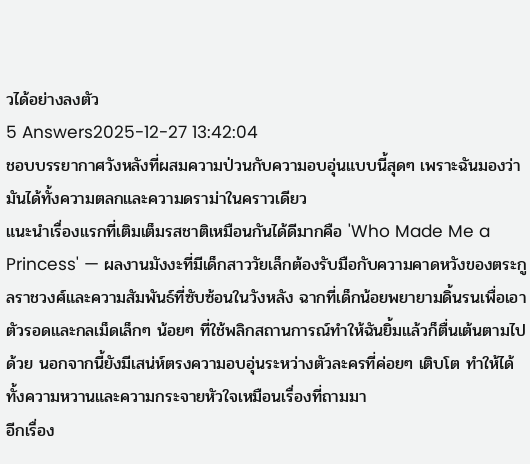วได้อย่างลงตัว
5 Answers2025-12-27 13:42:04
ชอบบรรยากาศวังหลังที่ผสมความป่วนกับความอบอุ่นแบบนี้สุดๆ เพราะฉันมองว่ามันได้ทั้งความตลกและความดราม่าในคราวเดียว
แนะนำเรื่องแรกที่เติมเต็มรสชาติเหมือนกันได้ดีมากคือ 'Who Made Me a Princess' — ผลงานมังงะที่มีเด็กสาววัยเล็กต้องรับมือกับความคาดหวังของตระกูลราชวงศ์และความสัมพันธ์ที่ซับซ้อนในวังหลัง ฉากที่เด็กน้อยพยายามดิ้นรนเพื่อเอาตัวรอดและกลเม็ดเล็กๆ น้อยๆ ที่ใช้พลิกสถานการณ์ทำให้ฉันยิ้มแล้วก็ตื่นเต้นตามไปด้วย นอกจากนี้ยังมีเสน่ห์ตรงความอบอุ่นระหว่างตัวละครที่ค่อยๆ เติบโต ทำให้ได้ทั้งความหวานและความกระจายหัวใจเหมือนเรื่องที่ถามมา
อีกเรื่อง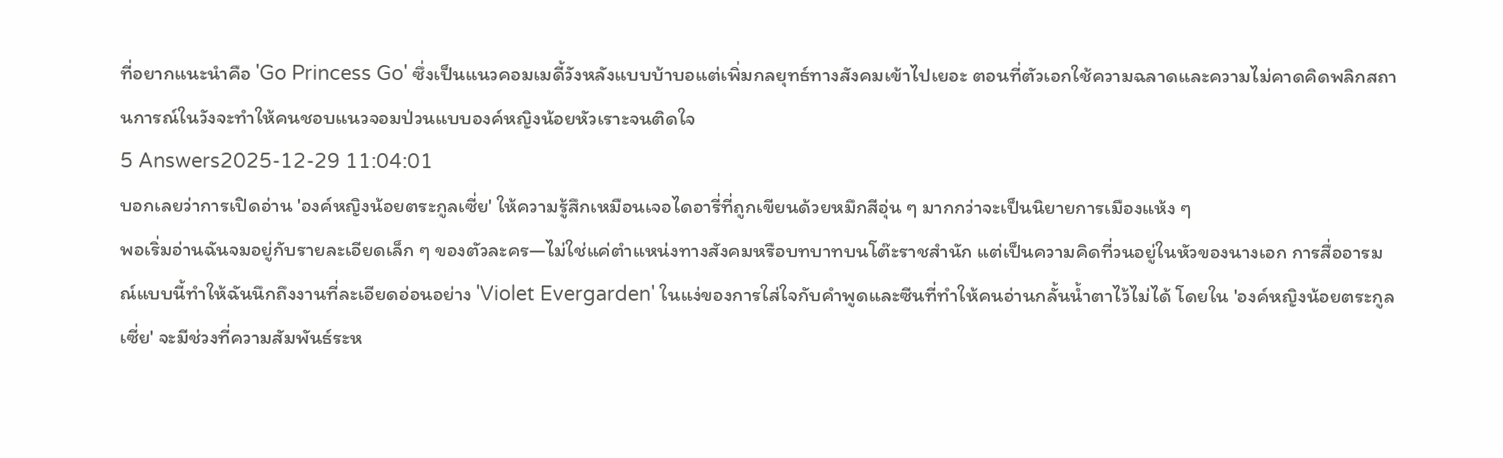ที่อยากแนะนำคือ 'Go Princess Go' ซึ่งเป็นแนวคอมเมดี้วังหลังแบบบ้าบอแต่เพิ่มกลยุทธ์ทางสังคมเข้าไปเยอะ ตอนที่ตัวเอกใช้ความฉลาดและความไม่คาดคิดพลิกสถานการณ์ในวังจะทำให้คนชอบแนวจอมป่วนแบบองค์หญิงน้อยหัวเราะจนติดใจ
5 Answers2025-12-29 11:04:01
บอกเลยว่าการเปิดอ่าน 'องค์หญิงน้อยตระกูลเซี่ย' ให้ความรู้สึกเหมือนเจอไดอารี่ที่ถูกเขียนด้วยหมึกสีอุ่น ๆ มากกว่าจะเป็นนิยายการเมืองแห้ง ๆ
พอเริ่มอ่านฉันจมอยู่กับรายละเอียดเล็ก ๆ ของตัวละคร—ไม่ใช่แค่ตำแหน่งทางสังคมหรือบทบาทบนโต๊ะราชสำนัก แต่เป็นความคิดที่วนอยู่ในหัวของนางเอก การสื่ออารมณ์แบบนี้ทำให้ฉันนึกถึงงานที่ละเอียดอ่อนอย่าง 'Violet Evergarden' ในแง่ของการใส่ใจกับคำพูดและซีนที่ทำให้คนอ่านกลั้นน้ำตาไว้ไม่ได้ โดยใน 'องค์หญิงน้อยตระกูลเซี่ย' จะมีช่วงที่ความสัมพันธ์ระห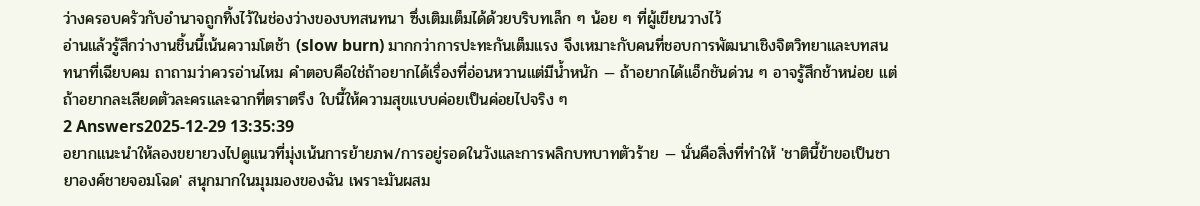ว่างครอบครัวกับอำนาจถูกทิ้งไว้ในช่องว่างของบทสนทนา ซึ่งเติมเต็มได้ด้วยบริบทเล็ก ๆ น้อย ๆ ที่ผู้เขียนวางไว้
อ่านแล้วรู้สึกว่างานชิ้นนี้เน้นความโตช้า (slow burn) มากกว่าการปะทะกันเต็มแรง จึงเหมาะกับคนที่ชอบการพัฒนาเชิงจิตวิทยาและบทสนทนาที่เฉียบคม ถาถามว่าควรอ่านไหม คำตอบคือใช่ถ้าอยากได้เรื่องที่อ่อนหวานแต่มีน้ำหนัก — ถ้าอยากได้แอ็กชันด่วน ๆ อาจรู้สึกช้าหน่อย แต่ถ้าอยากละเลียดตัวละครและฉากที่ตราตรึง ใบนี้ให้ความสุขแบบค่อยเป็นค่อยไปจริง ๆ
2 Answers2025-12-29 13:35:39
อยากแนะนำให้ลองขยายวงไปดูแนวที่มุ่งเน้นการย้ายภพ/การอยู่รอดในวังและการพลิกบทบาทตัวร้าย — นั่นคือสิ่งที่ทำให้ 'ชาตินี้ข้าขอเป็นชายาองค์ชายจอมโฉด' สนุกมากในมุมมองของฉัน เพราะมันผสม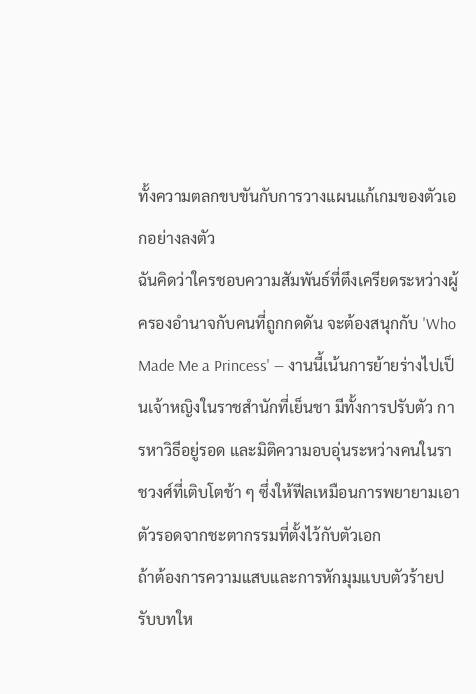ทั้งความตลกขบขันกับการวางแผนแก้เกมของตัวเอกอย่างลงตัว
ฉันคิดว่าใครชอบความสัมพันธ์ที่ตึงเครียดระหว่างผู้ครองอำนาจกับคนที่ถูกกดดัน จะต้องสนุกกับ 'Who Made Me a Princess' — งานนี้เน้นการย้ายร่างไปเป็นเจ้าหญิงในราชสำนักที่เย็นชา มีทั้งการปรับตัว การหาวิธีอยู่รอด และมิติความอบอุ่นระหว่างคนในราชวงศ์ที่เติบโตช้า ๆ ซึ่งให้ฟีลเหมือนการพยายามเอาตัวรอดจากชะตากรรมที่ตั้งไว้กับตัวเอก
ถ้าต้องการความแสบและการหักมุมแบบตัวร้ายปรับบทให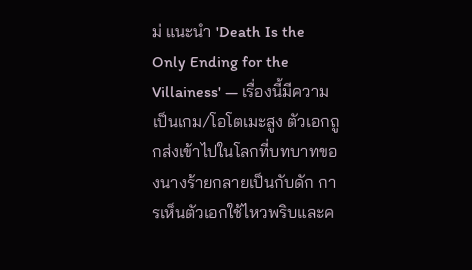ม่ แนะนำ 'Death Is the Only Ending for the Villainess' — เรื่องนี้มีความเป็นเกม/โอโตเมะสูง ตัวเอกถูกส่งเข้าไปในโลกที่บทบาทของนางร้ายกลายเป็นกับดัก การเห็นตัวเอกใช้ไหวพริบและค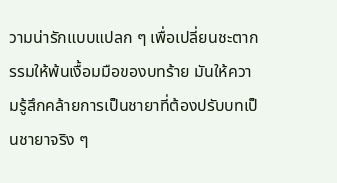วามน่ารักแบบแปลก ๆ เพื่อเปลี่ยนชะตากรรมให้พ้นเงื้อมมือของบทร้าย มันให้ความรู้สึกคล้ายการเป็นชายาที่ต้องปรับบทเป็นชายาจริง ๆ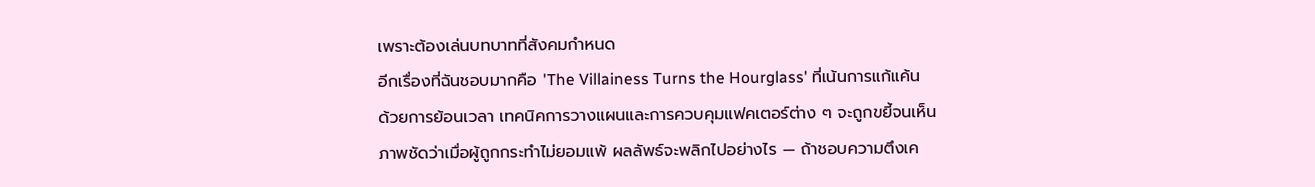เพราะต้องเล่นบทบาทที่สังคมกำหนด
อีกเรื่องที่ฉันชอบมากคือ 'The Villainess Turns the Hourglass' ที่เน้นการแก้แค้นด้วยการย้อนเวลา เทคนิคการวางแผนและการควบคุมแฟคเตอร์ต่าง ๆ จะถูกขยี้จนเห็นภาพชัดว่าเมื่อผู้ถูกกระทำไม่ยอมแพ้ ผลลัพธ์จะพลิกไปอย่างไร — ถ้าชอบความตึงเค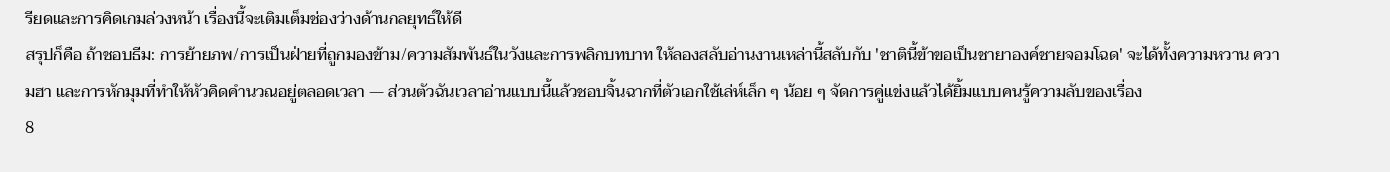รียดและการคิดเกมล่วงหน้า เรื่องนี้จะเติมเต็มช่องว่างด้านกลยุทธ์ให้ดี
สรุปก็คือ ถ้าชอบธีม: การย้ายภพ/การเป็นฝ่ายที่ถูกมองข้าม/ความสัมพันธ์ในวังและการพลิกบทบาท ให้ลองสลับอ่านงานเหล่านี้สลับกับ 'ชาตินี้ข้าขอเป็นชายาองค์ชายจอมโฉด' จะได้ทั้งความหวาน ความฮา และการหักมุมที่ทำให้หัวคิดคำนวณอยู่ตลอดเวลา — ส่วนตัวฉันเวลาอ่านแบบนี้แล้วชอบจิ้นฉากที่ตัวเอกใช้เล่ห์เล็ก ๆ น้อย ๆ จัดการคู่แข่งแล้วได้ยิ้มแบบคนรู้ความลับของเรื่อง
8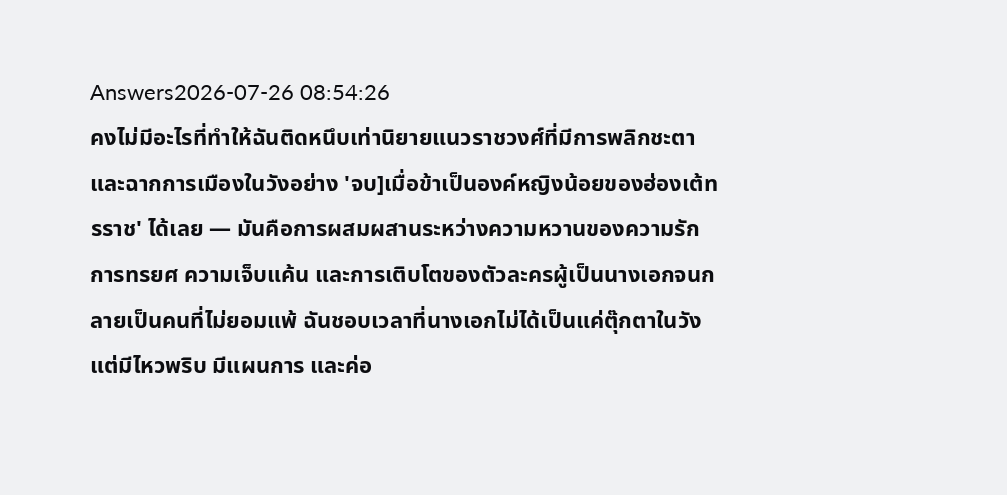Answers2026-07-26 08:54:26
คงไม่มีอะไรที่ทำให้ฉันติดหนึบเท่านิยายแนวราชวงศ์ที่มีการพลิกชะตาและฉากการเมืองในวังอย่าง 'จบ]เมื่อข้าเป็นองค์หญิงน้อยของฮ่องเต้ทรราช' ได้เลย — มันคือการผสมผสานระหว่างความหวานของความรัก การทรยศ ความเจ็บแค้น และการเติบโตของตัวละครผู้เป็นนางเอกจนกลายเป็นคนที่ไม่ยอมแพ้ ฉันชอบเวลาที่นางเอกไม่ได้เป็นแค่ตุ๊กตาในวัง แต่มีไหวพริบ มีแผนการ และค่อ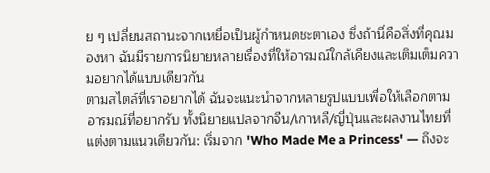ย ๆ เปลี่ยนสถานะจากเหยื่อเป็นผู้กำหนดชะตาเอง ซึ่งถ้านี่คือสิ่งที่คุณมองหา ฉันมีรายการนิยายหลายเรื่องที่ให้อารมณ์ใกล้เคียงและเติมเต็มความอยากได้แบบเดียวกัน
ตามสไตล์ที่เราอยากได้ ฉันจะแนะนำจากหลายรูปแบบเพื่อให้เลือกตามอารมณ์ที่อยากรับ ทั้งนิยายแปลจากจีน/เกาหลี/ญี่ปุ่นและผลงานไทยที่แต่งตามแนวเดียวกัน: เริ่มจาก 'Who Made Me a Princess' — ถึงจะ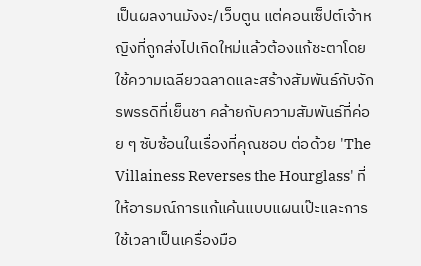เป็นผลงานมังงะ/เว็บตูน แต่คอนเซ็ปต์เจ้าหญิงที่ถูกส่งไปเกิดใหม่แล้วต้องแก้ชะตาโดยใช้ความเฉลียวฉลาดและสร้างสัมพันธ์กับจักรพรรดิที่เย็นชา คล้ายกับความสัมพันธ์ที่ค่อย ๆ ซับซ้อนในเรื่องที่คุณชอบ ต่อด้วย 'The Villainess Reverses the Hourglass' ที่ให้อารมณ์การแก้แค้นแบบแผนเป๊ะและการใช้เวลาเป็นเครื่องมือ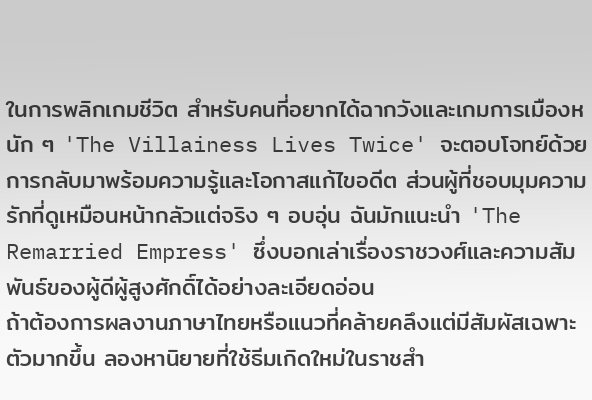ในการพลิกเกมชีวิต สำหรับคนที่อยากได้ฉากวังและเกมการเมืองหนัก ๆ 'The Villainess Lives Twice' จะตอบโจทย์ด้วยการกลับมาพร้อมความรู้และโอกาสแก้ไขอดีต ส่วนผู้ที่ชอบมุมความรักที่ดูเหมือนหน้ากลัวแต่จริง ๆ อบอุ่น ฉันมักแนะนำ 'The Remarried Empress' ซึ่งบอกเล่าเรื่องราชวงศ์และความสัมพันธ์ของผู้ดีผู้สูงศักดิ์ได้อย่างละเอียดอ่อน
ถ้าต้องการผลงานภาษาไทยหรือแนวที่คล้ายคลึงแต่มีสัมผัสเฉพาะตัวมากขึ้น ลองหานิยายที่ใช้ธีมเกิดใหม่ในราชสำ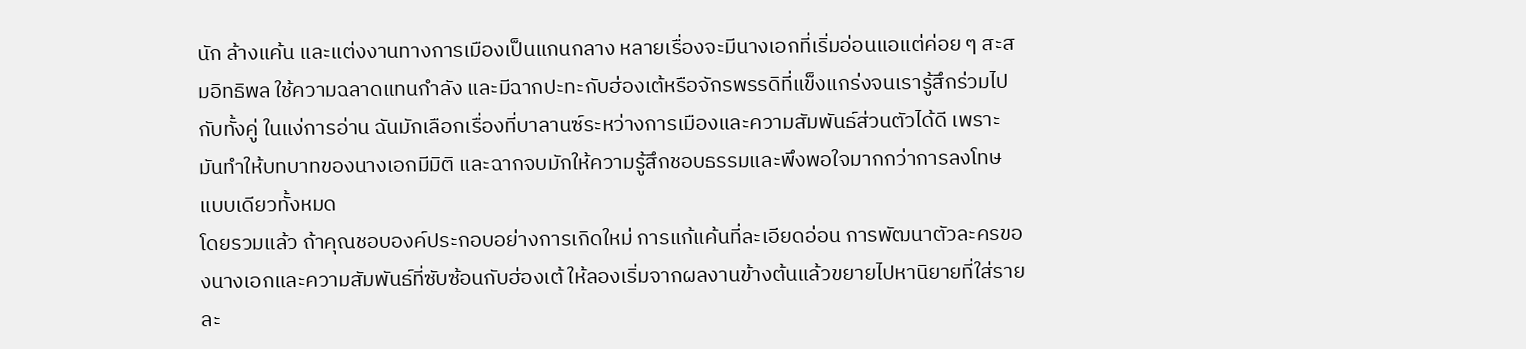นัก ล้างแค้น และแต่งงานทางการเมืองเป็นแกนกลาง หลายเรื่องจะมีนางเอกที่เริ่มอ่อนแอแต่ค่อย ๆ สะสมอิทธิพล ใช้ความฉลาดแทนกำลัง และมีฉากปะทะกับฮ่องเต้หรือจักรพรรดิที่แข็งแกร่งจนเรารู้สึกร่วมไปกับทั้งคู่ ในแง่การอ่าน ฉันมักเลือกเรื่องที่บาลานซ์ระหว่างการเมืองและความสัมพันธ์ส่วนตัวได้ดี เพราะมันทำให้บทบาทของนางเอกมีมิติ และฉากจบมักให้ความรู้สึกชอบธรรมและพึงพอใจมากกว่าการลงโทษแบบเดียวทั้งหมด
โดยรวมแล้ว ถ้าคุณชอบองค์ประกอบอย่างการเกิดใหม่ การแก้แค้นที่ละเอียดอ่อน การพัฒนาตัวละครของนางเอกและความสัมพันธ์ที่ซับซ้อนกับฮ่องเต้ ให้ลองเริ่มจากผลงานข้างต้นแล้วขยายไปหานิยายที่ใส่รายละ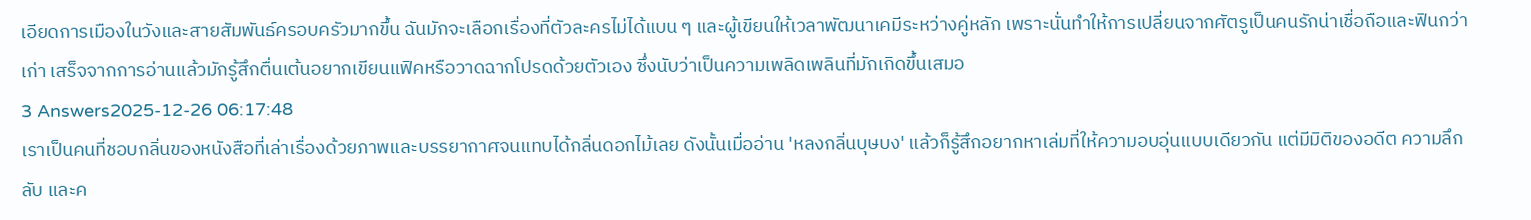เอียดการเมืองในวังและสายสัมพันธ์ครอบครัวมากขึ้น ฉันมักจะเลือกเรื่องที่ตัวละครไม่ได้แบน ๆ และผู้เขียนให้เวลาพัฒนาเคมีระหว่างคู่หลัก เพราะนั่นทำให้การเปลี่ยนจากศัตรูเป็นคนรักน่าเชื่อถือและฟินกว่าเก่า เสร็จจากการอ่านแล้วมักรู้สึกตื่นเต้นอยากเขียนแฟิคหรือวาดฉากโปรดด้วยตัวเอง ซึ่งนับว่าเป็นความเพลิดเพลินที่มักเกิดขึ้นเสมอ
3 Answers2025-12-26 06:17:48
เราเป็นคนที่ชอบกลิ่นของหนังสือที่เล่าเรื่องด้วยภาพและบรรยากาศจนแทบได้กลิ่นดอกไม้เลย ดังนั้นเมื่ออ่าน 'หลงกลิ่นบุษบง' แล้วก็รู้สึกอยากหาเล่มที่ให้ความอบอุ่นแบบเดียวกัน แต่มีมิติของอดีต ความลึกลับ และค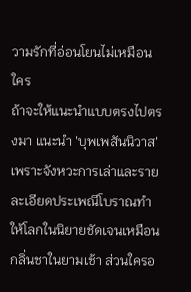วามรักที่อ่อนโยนไม่เหมือนใคร
ถ้าจะให้แนะนำแบบตรงไปตรงมา แนะนำ 'บุพเพสันนิวาส' เพราะจังหวะการเล่าและรายละเอียดประเพณีโบราณทำให้โลกในนิยายชัดเจนเหมือนกลิ่นชาในยามเช้า ส่วนใครอ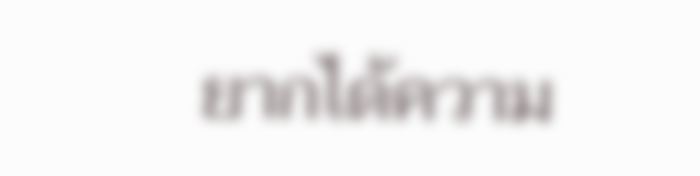ยากได้ความ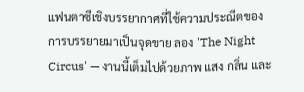แฟนตาซีเชิงบรรยากาศที่ใช้ความประณีตของการบรรยายมาเป็นจุดขาย ลอง 'The Night Circus' — งานนี้เต็มไปด้วยภาพ แสง กลิ่น และ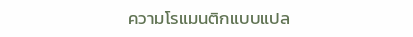ความโรแมนติกแบบแปล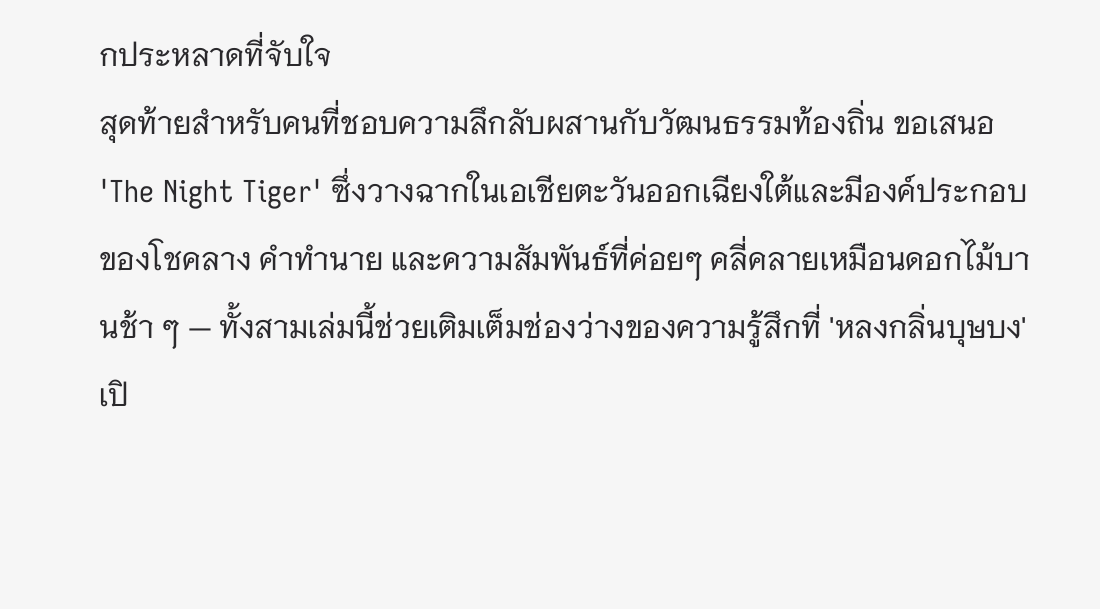กประหลาดที่จับใจ
สุดท้ายสำหรับคนที่ชอบความลึกลับผสานกับวัฒนธรรมท้องถิ่น ขอเสนอ 'The Night Tiger' ซึ่งวางฉากในเอเชียตะวันออกเฉียงใต้และมีองค์ประกอบของโชคลาง คำทำนาย และความสัมพันธ์ที่ค่อยๆ คลี่คลายเหมือนดอกไม้บานช้า ๆ — ทั้งสามเล่มนี้ช่วยเติมเต็มช่องว่างของความรู้สึกที่ 'หลงกลิ่นบุษบง' เปิ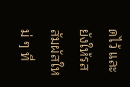ดไว้ และยังให้รสสัมผัสใหม่ ๆ ที่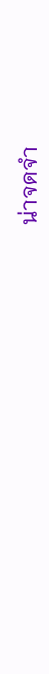น่าจดจำ